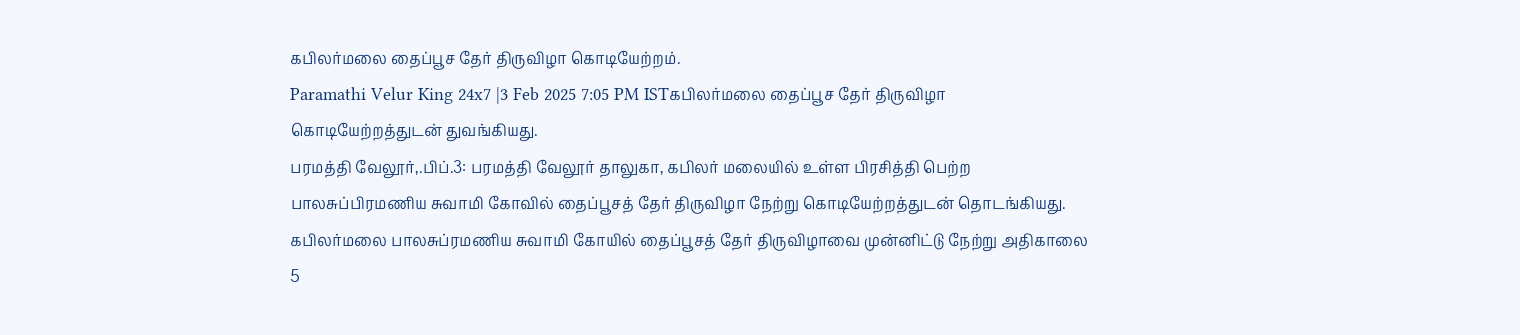கபிலர்மலை தைப்பூச தேர் திருவிழா கொடியேற்றம்.
Paramathi Velur King 24x7 |3 Feb 2025 7:05 PM ISTகபிலர்மலை தைப்பூச தேர் திருவிழா கொடியேற்றத்துடன் துவங்கியது.
பரமத்தி வேலூர்,.பிப்.3: பரமத்தி வேலூர் தாலுகா, கபிலர் மலையில் உள்ள பிரசித்தி பெற்ற பாலசுப்பிரமணிய சுவாமி கோவில் தைப்பூசத் தேர் திருவிழா நேற்று கொடியேற்றத்துடன் தொடங்கியது. கபிலர்மலை பாலசுப்ரமணிய சுவாமி கோயில் தைப்பூசத் தேர் திருவிழாவை முன்னிட்டு நேற்று அதிகாலை 5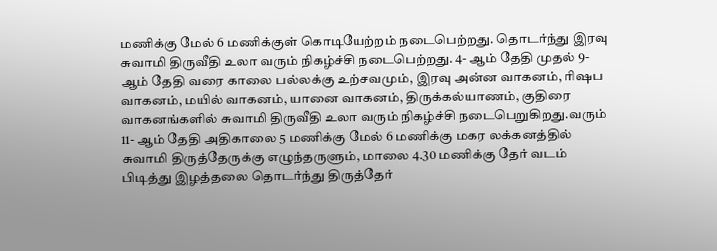மணிக்கு மேல் 6 மணிக்குள் கொடியேற்றம் நடைபெற்றது. தொடர்ந்து இரவு சுவாமி திருவீதி உலா வரும் நிகழ்ச்சி நடைபெற்றது. 4- ஆம் தேதி முதல் 9- ஆம் தேதி வரை காலை பல்லக்கு உற்சவமும், இரவு அன்ன வாகனம், ரிஷப வாகனம், மயில் வாகனம், யானை வாகனம், திருக்கல்யாணம், குதிரை வாகனங்களில் சுவாமி திருவீதி உலா வரும் நிகழ்ச்சி நடைபெறுகிறது.வரும் 11- ஆம் தேதி அதிகாலை 5 மணிக்கு மேல் 6 மணிக்கு மகர லக்கனத்தில் சுவாமி திருத்தேருக்கு எழுந்தருளும், மாலை 4.30 மணிக்கு தேர் வடம் பிடித்து இழத்தலை தொடர்ந்து திருத்தேர்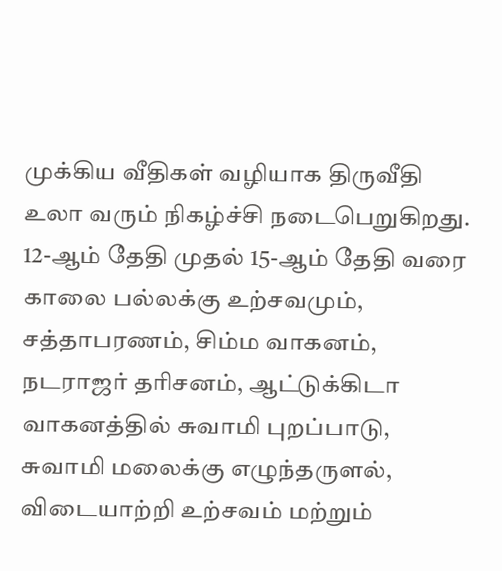முக்கிய வீதிகள் வழியாக திருவீதி உலா வரும் நிகழ்ச்சி நடைபெறுகிறது. 12-ஆம் தேதி முதல் 15-ஆம் தேதி வரை காலை பல்லக்கு உற்சவமும், சத்தாபரணம், சிம்ம வாகனம், நடராஜர் தரிசனம், ஆட்டுக்கிடா வாகனத்தில் சுவாமி புறப்பாடு, சுவாமி மலைக்கு எழுந்தருளல், விடையாற்றி உற்சவம் மற்றும்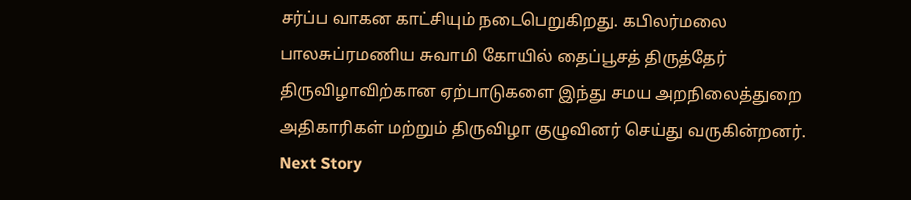சர்ப்ப வாகன காட்சியும் நடைபெறுகிறது. கபிலர்மலை பாலசுப்ரமணிய சுவாமி கோயில் தைப்பூசத் திருத்தேர் திருவிழாவிற்கான ஏற்பாடுகளை இந்து சமய அறநிலைத்துறை அதிகாரிகள் மற்றும் திருவிழா குழுவினர் செய்து வருகின்றனர்.
Next Story